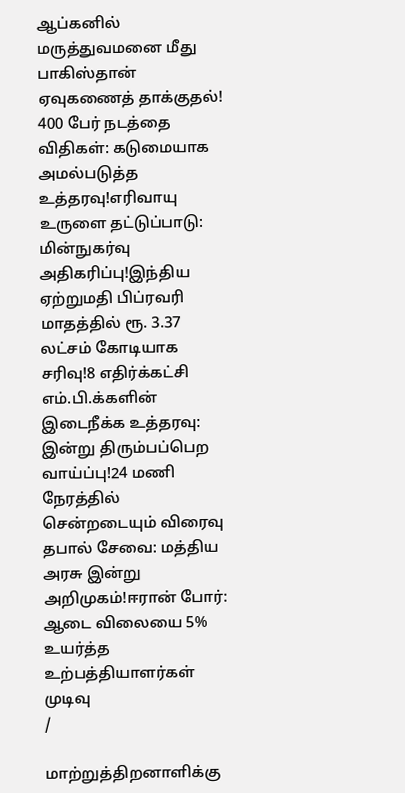ஆப்கனில் மருத்துவமனை மீது பாகிஸ்தான் ஏவுகணைத் தாக்குதல்! 400 பேர் நடத்தை விதிகள்: கடுமையாக அமல்படுத்த உத்தரவு!எரிவாயு உருளை தட்டுப்பாடு: மின்நுகர்வு அதிகரிப்பு!இந்திய ஏற்றுமதி பிப்ரவரி மாதத்தில் ரூ. 3.37 லட்சம் கோடியாக சரிவு!8 எதிர்க்கட்சி எம்.பி.க்களின் இடைநீக்க உத்தரவு: இன்று திரும்பப்பெற வாய்ப்பு!24 மணி நேரத்தில் சென்றடையும் விரைவு தபால் சேவை: மத்திய அரசு இன்று அறிமுகம்!ஈரான் போர்: ஆடை விலையை 5% உயர்த்த உற்பத்தியாளர்கள் முடிவு
/

மாற்றுத்திறனாளிக்கு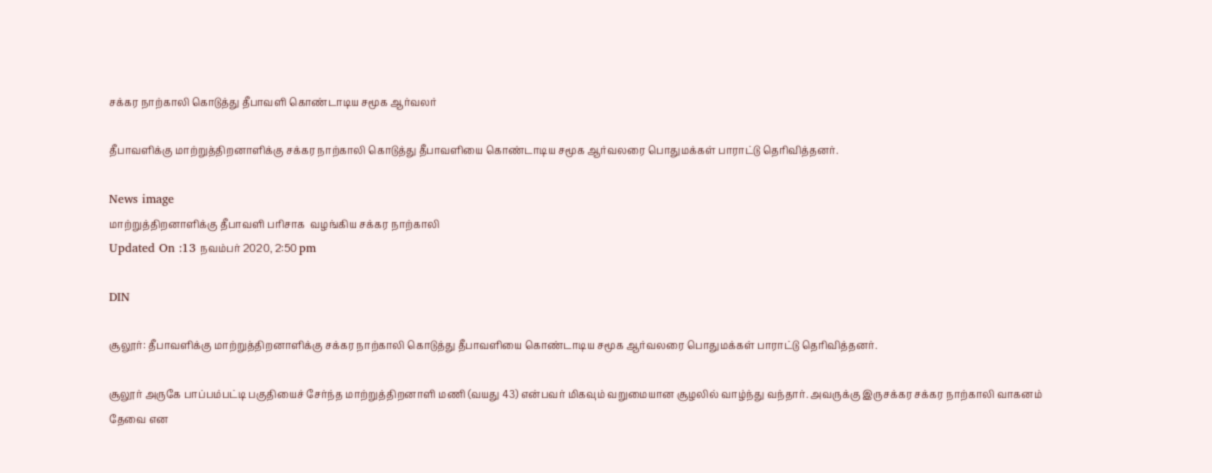சக்கர நாற்காலி கொடுத்து தீபாவளி கொண்டாடிய சமூக ஆர்வலர்

தீபாவளிக்கு மாற்றுத்திறனாளிக்கு சக்கர நாற்காலி கொடுத்து தீபாவளியை கொண்டாடிய சமூக ஆர்வலரை பொதுமக்கள் பாராட்டு தெரிவித்தனர்.

News image
மாற்றுத்திறனாளிக்கு தீபாவளி பரிசாக  வழங்கிய சக்கர நாற்காலி
Updated On :13 நவம்பர் 2020, 2:50 pm

DIN

சூலூர்: தீபாவளிக்கு மாற்றுத்திறனாளிக்கு சக்கர நாற்காலி கொடுத்து தீபாவளியை கொண்டாடிய சமூக ஆர்வலரை பொதுமக்கள் பாராட்டு தெரிவித்தனர்.

சூலூர் அருகே பாப்பம்பட்டி பகுதியைச் சேர்ந்த மாற்றுத்திறனாளி மணி (வயது 43) என்பவர் மிகவும் வறுமையான சூழலில் வாழ்ந்து வந்தார். அவருக்கு இருசக்கர சக்கர நாற்காலி வாகனம் தேவை என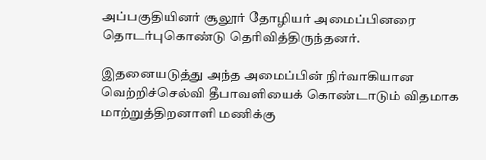அப்பகுதியினர் சூலூர் தோழியர் அமைப்பினரை தொடர்புகொண்டு தெரிவித்திருந்தனர்.

இதனையடுத்து அந்த அமைப்பின் நிர்வாகியான வெற்றிச்செல்வி தீபாவளியைக் கொண்டாடும் விதமாக மாற்றுத்திறனாளி மணிக்கு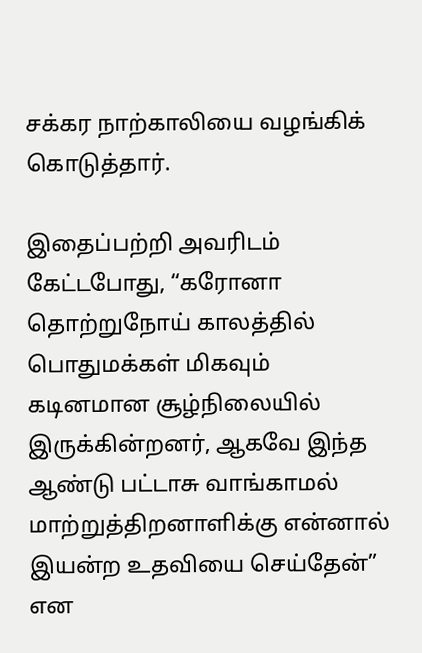சக்கர நாற்காலியை வழங்கிக் கொடுத்தார்.

இதைப்பற்றி அவரிடம் கேட்டபோது, “கரோனா தொற்றுநோய் காலத்தில் பொதுமக்கள் மிகவும் கடினமான சூழ்நிலையில் இருக்கின்றனர், ஆகவே இந்த ஆண்டு பட்டாசு வாங்காமல் மாற்றுத்திறனாளிக்கு என்னால் இயன்ற உதவியை செய்தேன்” என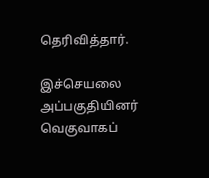தெரிவித்தார்.

இச்செயலை அப்பகுதியினர் வெகுவாகப்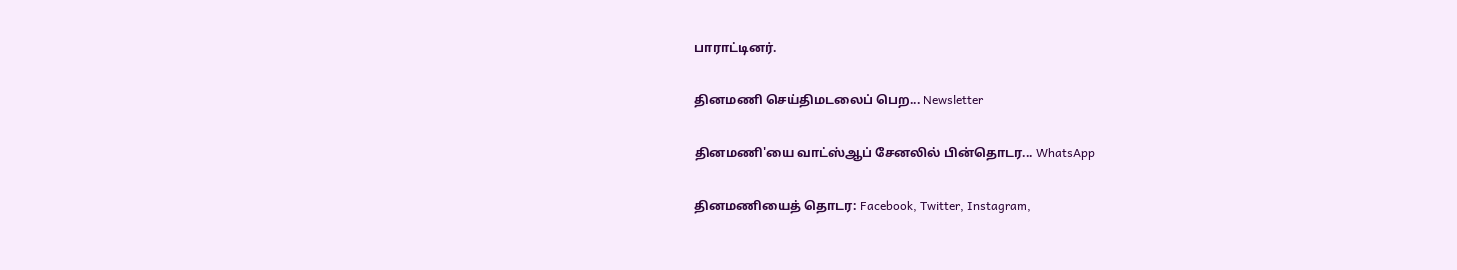பாராட்டினர்.

தினமணி செய்திமடலைப் பெற... Newsletter

தினமணி'யை வாட்ஸ்ஆப் சேனலில் பின்தொடர... WhatsApp

தினமணியைத் தொடர: Facebook, Twitter, Instagram,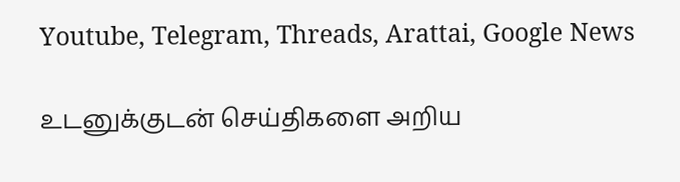Youtube, Telegram, Threads, Arattai, Google News

உடனுக்குடன் செய்திகளை அறிய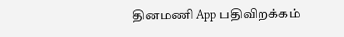தினமணி App பதிவிறக்கம்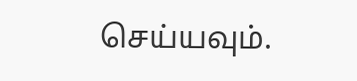செய்யவும்.